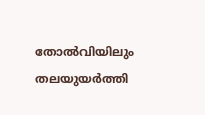തോല്‍വിയിലും തലയുയര്‍ത്തി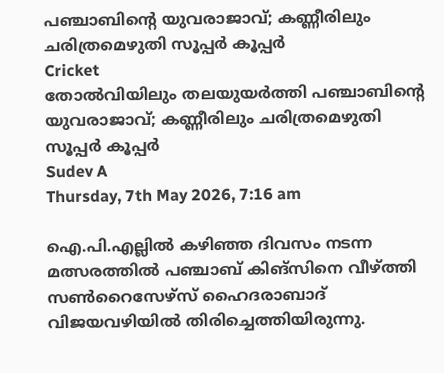പഞ്ചാബിന്റെ യുവരാജാവ്; കണ്ണീരിലും ചരിത്രമെഴുതി സൂപ്പര്‍ കൂപ്പര്‍
Cricket
തോല്‍വിയിലും തലയുയര്‍ത്തി പഞ്ചാബിന്റെ യുവരാജാവ്; കണ്ണീരിലും ചരിത്രമെഴുതി സൂപ്പര്‍ കൂപ്പര്‍
Sudev A
Thursday, 7th May 2026, 7:16 am

ഐ.പി.എല്ലില്‍ കഴിഞ്ഞ ദിവസം നടന്ന മത്സരത്തില്‍ പഞ്ചാബ് കിങ്‌സിനെ വീഴ്ത്തി സണ്‍റൈസേഴ്‌സ് ഹൈദരാബാദ് വിജയവഴിയില്‍ തിരിച്ചെത്തിയിരുന്നു.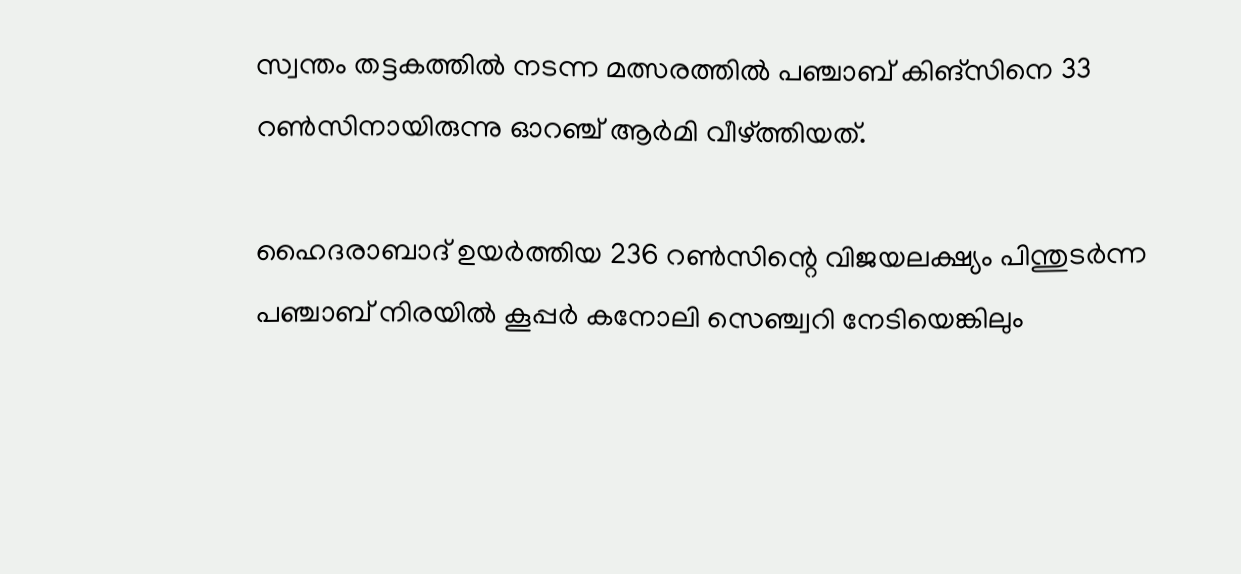സ്വന്തം തട്ടകത്തില്‍ നടന്ന മത്സരത്തില്‍ പഞ്ചാബ് കിങ്സിനെ 33 റണ്‍സിനായിരുന്നു ഓറഞ്ച് ആര്‍മി വീഴ്ത്തിയത്.

ഹൈദരാബാദ് ഉയര്‍ത്തിയ 236 റണ്‍സിന്റെ വിജയലക്ഷ്യം പിന്തുടര്‍ന്ന പഞ്ചാബ് നിരയില്‍ കൂപ്പര്‍ കനോലി സെഞ്ച്വറി നേടിയെങ്കിലും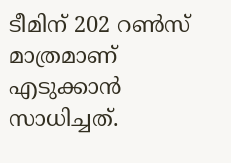ടീമിന് 202 റണ്‍സ് മാത്രമാണ് എടുക്കാന്‍ സാധിച്ചത്.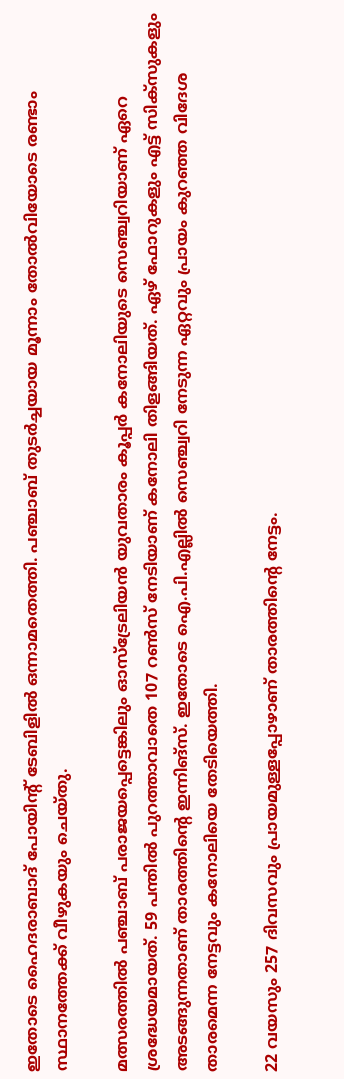ഇതോടെ ഹൈദരാബാദ് പോയിന്റ് ടേബിളില്‍ ഒന്നാമതെത്തി. പഞ്ചാബ് തുടര്‍ച്ചയായ മൂന്നാം തോല്‍വിയോടെ രണ്ടാം സ്ഥാനത്തേക്ക് വീഴുകയും ചെയ്തു.

മത്സരത്തില്‍ പഞ്ചാബ് പരാജയപ്പെട്ടെങ്കിലും ഓസ്ട്രേലിയന്‍ യുവതാരം കൂപ്പര്‍ കനോലിയുടെ സെഞ്ച്വറിയാണ് ഏറെ ശ്രദ്ധേയമായത്. 59 പന്തില്‍ പുറത്താവാതെ 107 റണ്‍സ് നേടിയാണ് കനോലി തിളങ്ങിയത്. ഏഴ് ഫോറുകളും എട്ട് സിക്‌സുകളും അടങ്ങുന്നതാണ് താരത്തിന്റെ ഇന്നിങ്സ്. ഇതോടെ ഐ.പി.എല്ലില്‍ സെഞ്ച്വറി നേടുന്ന ഏറ്റവും പ്രായം കുറഞ്ഞ വിദേശ താരമെന്ന നേട്ടവും കനോലിയെ തേടിയെത്തി.

22 വയസും 257 ദിവസവും പ്രായമുള്ളപ്പോഴാണ് താരത്തിന്റെ നേട്ടം.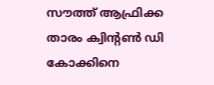സൗത്ത് ആഫ്രിക്ക താരം ക്വിന്റണ്‍ ഡി കോക്കിനെ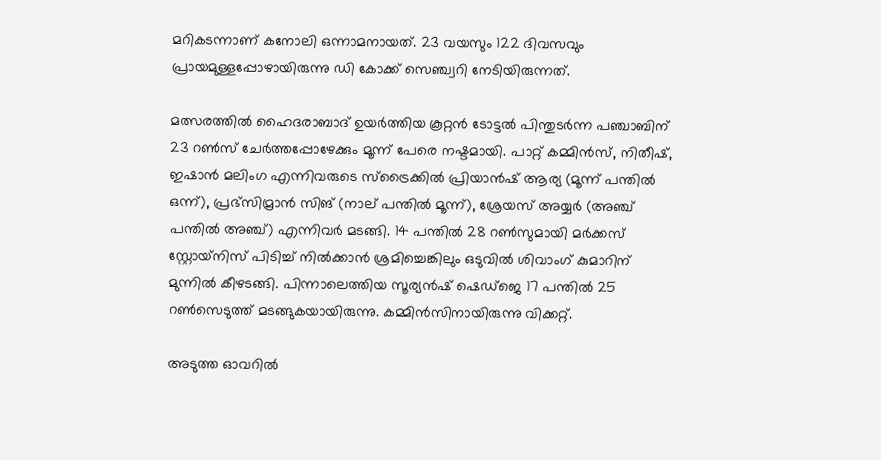മറികടന്നാണ് കനോലി ഒന്നാമനായത്. 23 വയസും 122 ദിവസവും പ്രായമുള്ളപ്പോഴായിരുന്നു ഡി കോക്ക് സെഞ്ച്വറി നേടിയിരുന്നത്.

മത്സരത്തില്‍ ഹൈദരാബാദ് ഉയര്‍ത്തിയ കൂറ്റന്‍ ടോട്ടല്‍ പിന്തുടര്‍ന്ന പഞ്ചാബിന് 23 റണ്‍സ് ചേര്‍ത്തപ്പോഴേക്കും മൂന്ന് പേരെ നഷ്ടമായി. പാറ്റ് കമ്മിന്‍സ്, നിതീഷ്, ഇഷാന്‍ മലിംഗ എന്നിവരുടെ സ്‌ട്രൈക്കില്‍ പ്രിയാന്‍ഷ് ആര്യ (മൂന്ന് പന്തില്‍ ഒന്ന്), പ്രഭ്സിമ്രാന്‍ സിങ് (നാല് പന്തില്‍ മൂന്ന്), ശ്രേയസ് അയ്യര്‍ (അഞ്ച് പന്തില്‍ അഞ്ച്) എന്നിവര്‍ മടങ്ങി. 14 പന്തില്‍ 28 റണ്‍സുമായി മര്‍ക്കസ് സ്റ്റോയ്‌നിസ് പിടിച്ച് നില്‍ക്കാന്‍ ശ്രമിച്ചെങ്കിലും ഒടുവില്‍ ശിവാംഗ് കുമാറിന് മുന്നില്‍ കീഴടങ്ങി. പിന്നാലെത്തിയ സൂര്യന്‍ഷ് ഷെഡ്‌ജെ 17 പന്തില്‍ 25 റണ്‍സെടുത്ത് മടങ്ങുകയായിരുന്നു. കമ്മിന്‍സിനായിരുന്നു വിക്കറ്റ്.

അടുത്ത ഓവറില്‍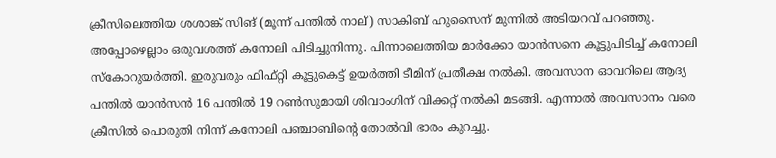ക്രീസിലെത്തിയ ശശാങ്ക് സിങ് (മൂന്ന് പന്തില്‍ നാല്) സാകിബ് ഹുസൈന് മുന്നില്‍ അടിയറവ് പറഞ്ഞു. അപ്പോഴെല്ലാം ഒരുവശത്ത് കനോലി പിടിച്ചുനിന്നു. പിന്നാലെത്തിയ മാര്‍ക്കോ യാന്‍സനെ കൂട്ടുപിടിച്ച് കനോലി സ്‌കോറുയര്‍ത്തി. ഇരുവരും ഫിഫ്റ്റി കൂട്ടുകെട്ട് ഉയര്‍ത്തി ടീമിന് പ്രതീക്ഷ നല്‍കി. അവസാന ഓവറിലെ ആദ്യ പന്തില്‍ യാന്‍സന്‍ 16 പന്തില്‍ 19 റണ്‍സുമായി ശിവാംഗിന് വിക്കറ്റ് നല്‍കി മടങ്ങി. എന്നാല്‍ അവസാനം വരെ ക്രീസില്‍ പൊരുതി നിന്ന് കനോലി പഞ്ചാബിന്റെ തോല്‍വി ഭാരം കുറച്ചു.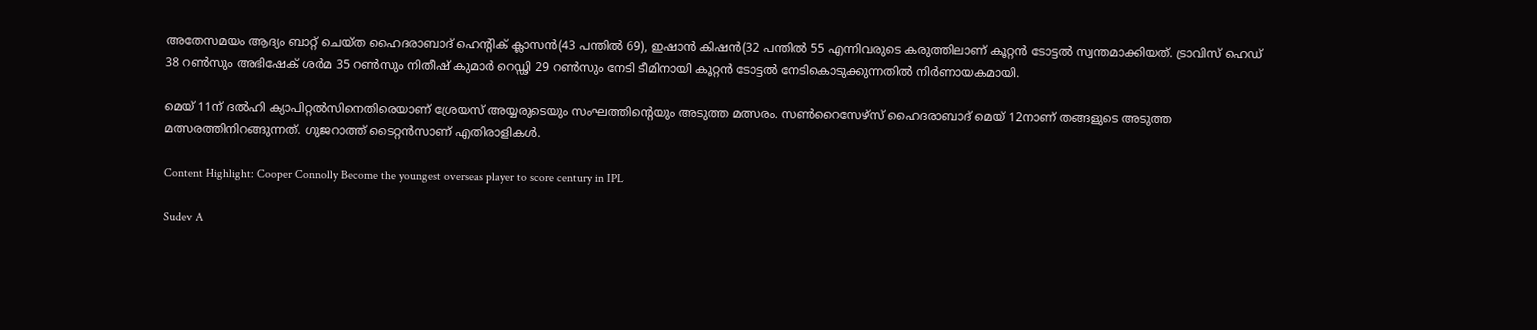അതേസമയം ആദ്യം ബാറ്റ് ചെയ്ത ഹൈദരാബാദ് ഹെന്റിക് ക്ലാസന്‍(43 പന്തില്‍ 69), ഇഷാന്‍ കിഷന്‍(32 പന്തില്‍ 55 എന്നിവരുടെ കരുത്തിലാണ് കൂറ്റന്‍ ടോട്ടല്‍ സ്വന്തമാക്കിയത്. ട്രാവിസ് ഹെഡ് 38 റണ്‍സും അഭിഷേക് ശര്‍മ 35 റണ്‍സും നിതീഷ് കുമാര്‍ റെഡ്ഢി 29 റണ്‍സും നേടി ടീമിനായി കൂറ്റന്‍ ടോട്ടല്‍ നേടികൊടുക്കുന്നതില്‍ നിര്‍ണായകമായി.

മെയ് 11ന് ദല്‍ഹി ക്യാപിറ്റല്‍സിനെതിരെയാണ് ശ്രേയസ് അയ്യരുടെയും സംഘത്തിന്റെയും അടുത്ത മത്സരം. സണ്‍റൈസേഴ്സ് ഹൈദരാബാദ് മെയ് 12നാണ് തങ്ങളുടെ അടുത്ത മത്സരത്തിനിറങ്ങുന്നത്. ഗുജറാത്ത് ടൈറ്റന്‍സാണ് എതിരാളികള്‍.

Content Highlight: Cooper Connolly Become the youngest overseas player to score century in IPL

Sudev A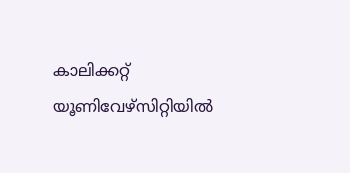കാലിക്കറ്റ് യൂണിവേഴ്‌സിറ്റിയില്‍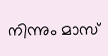നിന്നും മാസ്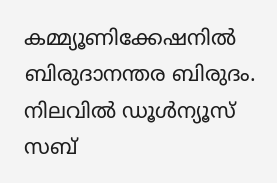കമ്മ്യൂണിക്കേഷനില്‍ ബിരുദാനന്തര ബിരുദം. നിലവില്‍ ഡൂള്‍ന്യൂസ് സബ്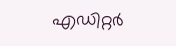എഡിറ്റര്‍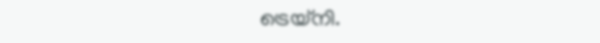ട്രെയ്‌നി.